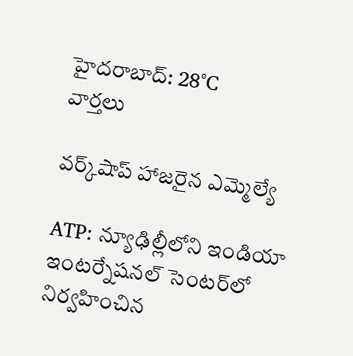హైదరాబాద్: 28°C
వార్తలు

వర్క్‌షాప్‌ హాజరైన ఎమ్మెల్యే

ATP: న్యూఢిల్లీలోని ఇండియా ఇంటర్నేషనల్ సెంటర్‌లో నిర్వహించిన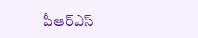పీఆర్ఎస్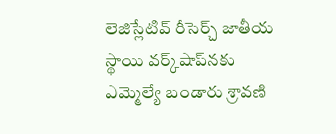లెజిస్లేటివ్ రీసెర్చ్ జాతీయ స్థాయి వర్క్‌షాప్‌నకు ఎమ్మెల్యే బండారు శ్రావణి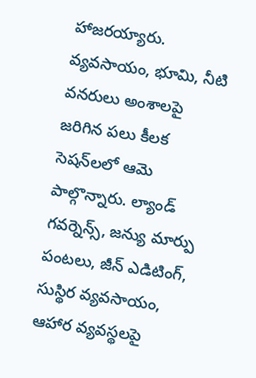హాజరయ్యారు. వ్యవసాయం, భూమి, నీటి వనరులు అంశాలపై జరిగిన పలు కీలక సెషన్‌లలో ఆమె పాల్గొన్నారు. ల్యాండ్ గవర్నెన్స్, జన్యు మార్పు పంటలు, జీన్ ఎడిటింగ్, సుస్థిర వ్యవసాయం, ఆహార వ్యవస్థలపై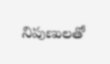నిపుణులతో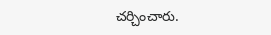చర్చించారు.